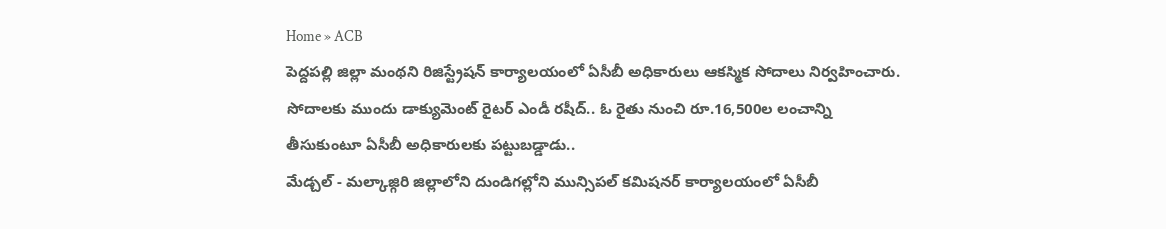Home » ACB
పెద్దపల్లి జిల్లా మంథని రిజిస్ట్రేషన్ కార్యాలయంలో ఏసీబీ అధికారులు ఆకస్మిక సోదాలు నిర్వహించారు. సోదాలకు ముందు డాక్యుమెంట్ రైటర్ ఎండీ రషీద్.. ఓ రైతు నుంచి రూ.16,500ల లంచాన్ని తీసుకుంటూ ఏసీబీ అధికారులకు పట్టుబడ్డాడు..
మేడ్చల్ - మల్కాజ్గిరి జిల్లాలోని దుండిగల్లోని మున్సిపల్ కమిషనర్ కార్యాలయంలో ఏసీబీ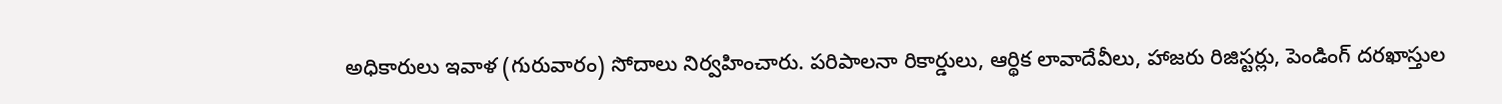అధికారులు ఇవాళ (గురువారం) సోదాలు నిర్వహించారు. పరిపాలనా రికార్డులు, ఆర్థిక లావాదేవీలు, హాజరు రిజిస్టర్లు, పెండింగ్ దరఖాస్తుల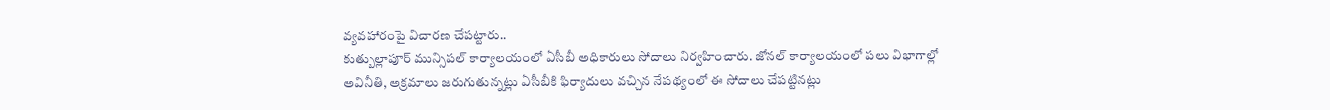వ్యవహారంపై విచారణ చేపట్టారు..
కుత్బుల్లాపూర్ మున్సిపల్ కార్యాలయంలో ఏసీబీ అధికారులు సోదాలు నిర్వహించారు. జోనల్ కార్యాలయంలో పలు విభాగాల్లో అవినీతి, అక్రమాలు జరుగుతున్నట్లు ఏసీబీకి ఫిర్యాదులు వచ్చిన నేపథ్యంలో ఈ సోదాలు చేపట్టినట్లు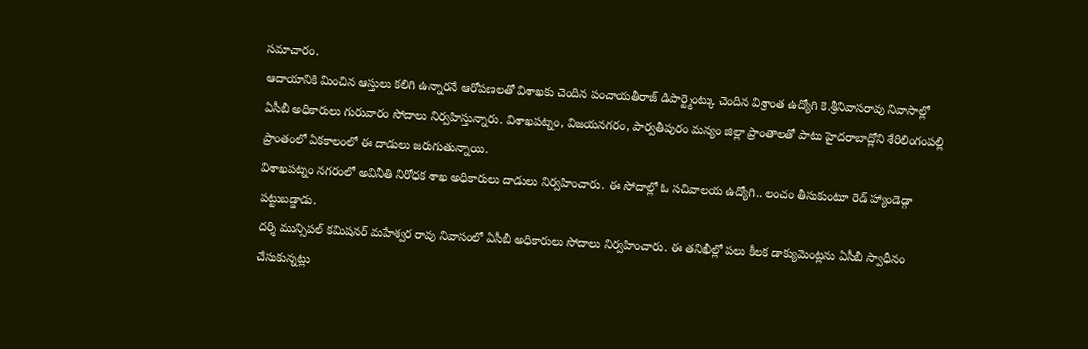సమాచారం.
ఆదాయానికి మించిన ఆస్తులు కలిగి ఉన్నారనే ఆరోపణలతో విశాఖకు చెందిన పంచాయతీరాజ్ డిపార్ట్మెంట్కు చెందిన విశ్రాంత ఉద్యోగి కె.శ్రీనివాసరావు నివాసాల్లో ఏసీబీ అధికారులు గురువారం సోదాలు నిర్వహిస్తున్నారు. విశాఖపట్నం, విజయనగరం, పార్వతీపురం మన్యం జిల్లా ప్రాంతాలతో పాటు హైదరాబాద్లోని శేరిలింగంపల్లి ప్రాంతంలో ఏకకాలంలో ఈ దాడులు జరుగుతున్నాయి.
విశాఖపట్నం నగరంలో అవినీతి నిరోధక శాఖ అధికారులు దాడులు నిర్వహించారు. ఈ సోదాల్లో ఓ సచివాలయ ఉద్యోగి.. లంచం తీసుకుంటూ రెడ్ హ్యాండెడ్గా పట్టుబడ్డాడు.
దర్శి మున్సిపల్ కమిషనర్ మహేశ్వర రావు నివాసంలో ఏసీబీ అధికారులు సోదాలు నిర్వహించారు. ఈ తనిఖీల్లో పలు కీలక డాక్యుమెంట్లను ఏసీబీ స్వాధీనం చేసుకున్నట్లు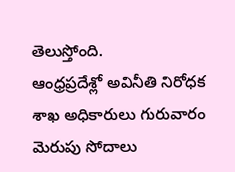తెలుస్తోంది.
ఆంధ్రప్రదేశ్లో అవినీతి నిరోధక శాఖ అధికారులు గురువారం మెరుపు సోదాలు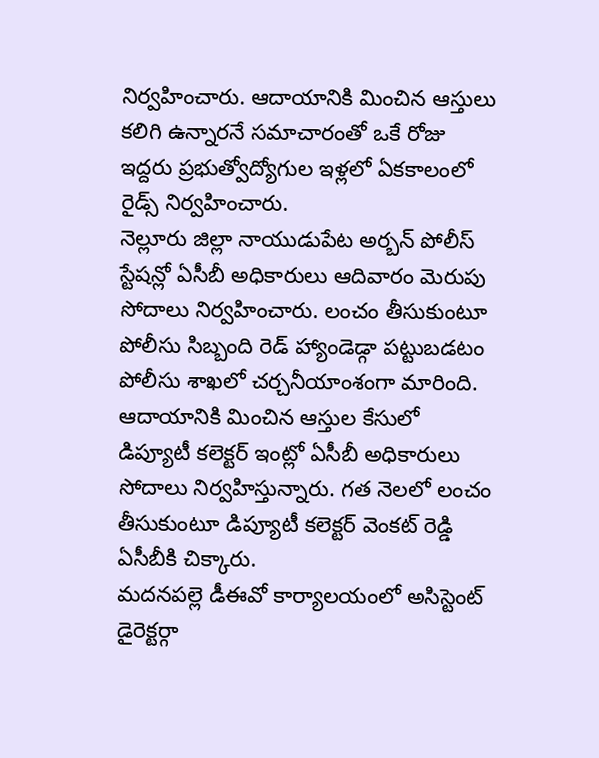నిర్వహించారు. ఆదాయానికి మించిన ఆస్తులు కలిగి ఉన్నారనే సమాచారంతో ఒకే రోజు ఇద్దరు ప్రభుత్వోద్యోగుల ఇళ్లలో ఏకకాలంలో రైడ్స్ నిర్వహించారు.
నెల్లూరు జిల్లా నాయుడుపేట అర్బన్ పోలీస్ స్టేషన్లో ఏసీబీ అధికారులు ఆదివారం మెరుపు సోదాలు నిర్వహించారు. లంచం తీసుకుంటూ పోలీసు సిబ్బంది రెడ్ హ్యాండెడ్గా పట్టుబడటం పోలీసు శాఖలో చర్చనీయాంశంగా మారింది.
ఆదాయానికి మించిన ఆస్తుల కేసులో డిప్యూటీ కలెక్టర్ ఇంట్లో ఏసీబీ అధికారులు సోదాలు నిర్వహిస్తున్నారు. గత నెలలో లంచం తీసుకుంటూ డిప్యూటీ కలెక్టర్ వెంకట్ రెడ్డి ఏసీబీకి చిక్కారు.
మదనపల్లె డీఈవో కార్యాలయంలో అసిస్టెంట్ డైరెక్టర్గా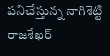పనిచేస్తున్న నాగిశెట్టి రాజశేఖర్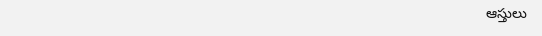ఆస్తులు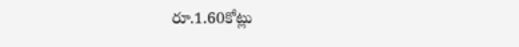రూ.1.60కోట్లు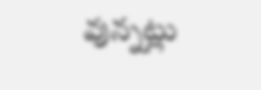వున్నట్లు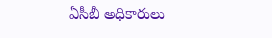ఏసీబీ అధికారులు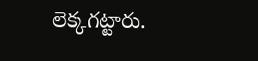లెక్కగట్టారు.